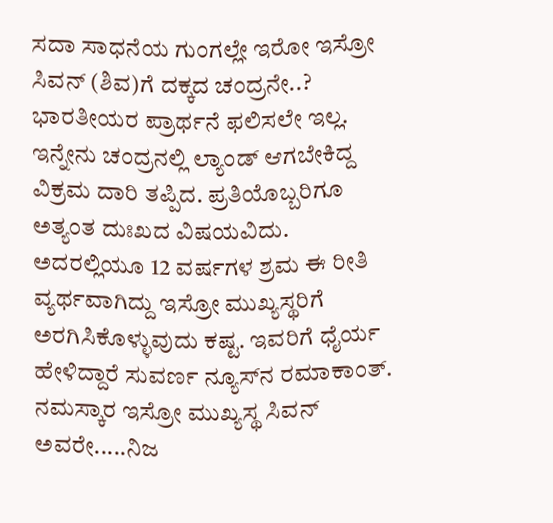ಸದಾ ಸಾಧನೆಯ ಗುಂಗಲ್ಲೇ ಇರೋ ಇಸ್ರೋ ಸಿವನ್‌ (ಶಿವ)ಗೆ ದಕ್ಕದ ಚಂದ್ರನೇ..? ಭಾರತೀಯರ ಪ್ರಾರ್ಥನೆ ಫಲಿಸಲೇ ಇಲ್ಲ. ಇನ್ನೇನು ಚಂದ್ರನಲ್ಲಿ ಲ್ಯಾಂಡ್ ಆಗಬೇಕಿದ್ದ ವಿಕ್ರಮ ದಾರಿ ತಪ್ಪಿದ. ಪ್ರತಿಯೊಬ್ಬರಿಗೂ ಅತ್ಯಂತ ದುಃಖದ ವಿಷಯವಿದು. ಅದರಲ್ಲಿಯೂ 12 ವರ್ಷಗಳ ಶ್ರಮ ಈ ರೀತಿ ವ್ಯರ್ಥವಾಗಿದ್ದು ಇಸ್ರೋ ಮುಖ್ಯಸ್ಥರಿಗೆ ಅರಗಿಸಿಕೊಳ್ಳುವುದು ಕಷ್ಟ. ಇವರಿಗೆ ಧೈರ್ಯ ಹೇಳಿದ್ದಾರೆ ಸುವರ್ಣ ನ್ಯೂಸ್‌ನ ರಮಾಕಾಂತ್. ನಮಸ್ಕಾರ ಇಸ್ರೋ ಮುಖ್ಯಸ್ಥ ಸಿವನ್ ಅವರೇ.....ನಿಜ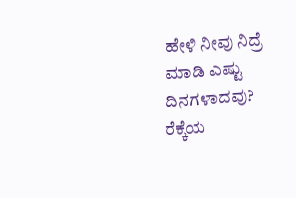ಹೇಳಿ ನೀವು ನಿದ್ರೆ ಮಾಡಿ ಎಷ್ಟು ದಿನಗಳಾದವು? ರೆಕ್ಕೆಯ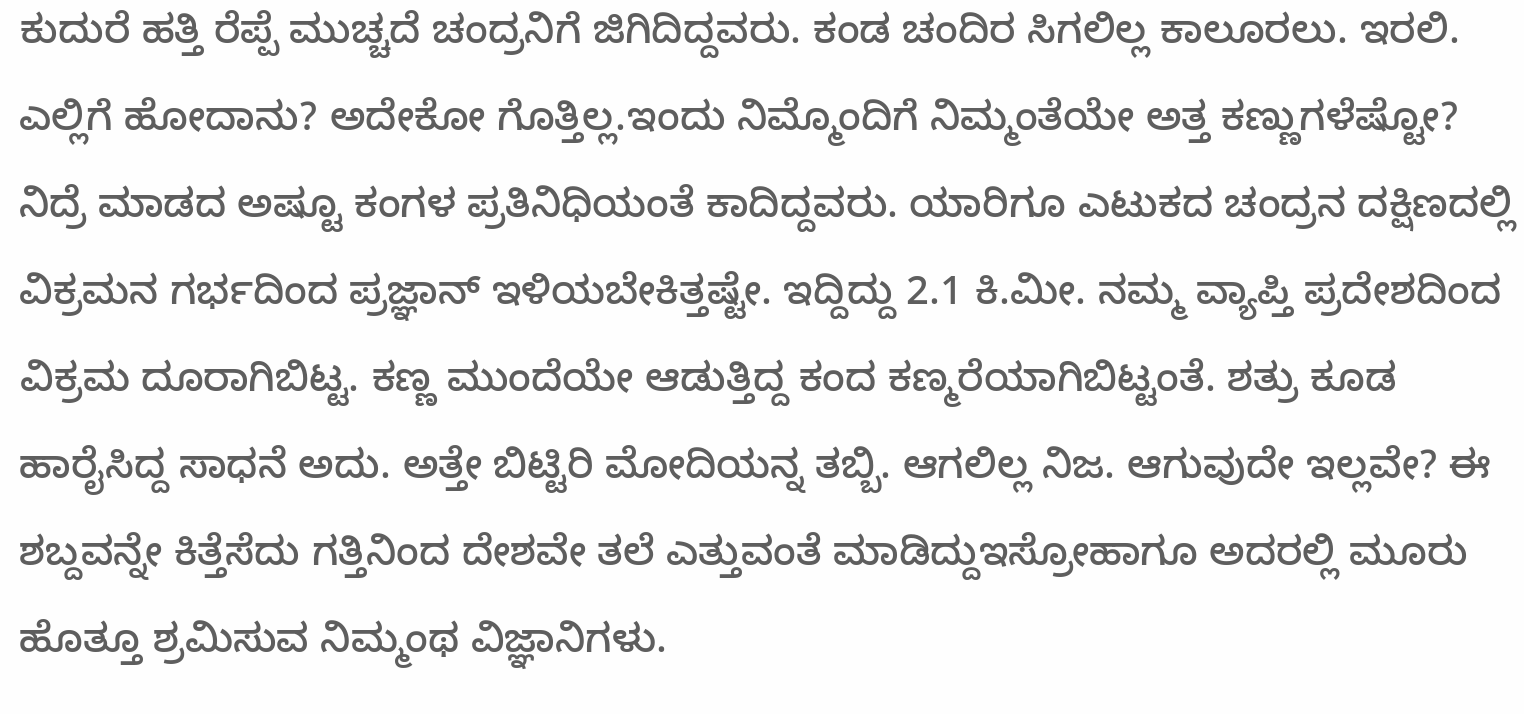ಕುದುರೆ ಹತ್ತಿ ರೆಪ್ಪೆ ಮುಚ್ಚದೆ ಚಂದ್ರನಿಗೆ ಜಿಗಿದಿದ್ದವರು. ಕಂಡ ಚಂದಿರ ಸಿಗಲಿಲ್ಲ ಕಾಲೂರಲು. ಇರಲಿ. ಎಲ್ಲಿಗೆ ಹೋದಾನು? ಅದೇಕೋ ಗೊತ್ತಿಲ್ಲ.ಇಂದು ನಿಮ್ಮೊಂದಿಗೆ ನಿಮ್ಮಂತೆಯೇ ಅತ್ತ ಕಣ್ಣುಗಳೆಷ್ಟೋ? ನಿದ್ರೆ ಮಾಡದ ಅಷ್ಟೂ ಕಂಗಳ ಪ್ರತಿನಿಧಿಯಂತೆ ಕಾದಿದ್ದವರು. ಯಾರಿಗೂ ಎಟುಕದ ಚಂದ್ರನ ದಕ್ಷಿಣದಲ್ಲಿ ವಿಕ್ರಮನ ಗರ್ಭದಿಂದ ಪ್ರಜ್ಞಾನ್ ಇಳಿಯಬೇಕಿತ್ತಷ್ಟೇ. ಇದ್ದಿದ್ದು 2.1 ಕಿ.ಮೀ. ನಮ್ಮ ವ್ಯಾಪ್ತಿ ಪ್ರದೇಶದಿಂದ ವಿಕ್ರಮ ದೂರಾಗಿಬಿಟ್ಟ. ಕಣ್ಣ ಮುಂದೆಯೇ ಆಡುತ್ತಿದ್ದ ಕಂದ ಕಣ್ಮರೆಯಾಗಿಬಿಟ್ಟಂತೆ. ಶತ್ರು‌ ಕೂಡ ಹಾರೈಸಿದ್ದ ಸಾಧನೆ ಅದು. ಅತ್ತೇ ಬಿಟ್ಟಿರಿ ಮೋದಿಯನ್ನ ತಬ್ಬಿ. ಆಗಲಿಲ್ಲ ನಿಜ. ಆಗುವುದೇ ಇಲ್ಲವೇ? ಈ ಶಬ್ದವನ್ನೇ ಕಿತ್ತೆಸೆದು ಗತ್ತಿನಿಂದ ದೇಶವೇ ತಲೆ ಎತ್ತುವಂತೆ ಮಾಡಿದ್ದುಇಸ್ರೋಹಾಗೂ ಅದರಲ್ಲಿ ಮೂರು ಹೊತ್ತೂ ಶ್ರಮಿಸುವ ನಿಮ್ಮಂಥ ವಿಜ್ಞಾನಿಗಳು.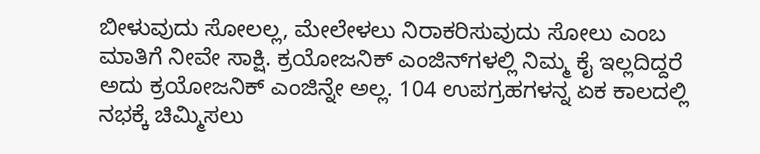ಬೀಳುವುದು ಸೋಲಲ್ಲ, ಮೇಲೇಳಲು ನಿರಾಕರಿಸುವುದು ಸೋಲು ಎಂಬ‌ ಮಾತಿಗೆ ನೀವೇ ಸಾಕ್ಷಿ. ಕ್ರಯೋಜನಿಕ್ ಎಂಜಿನ್‌ಗಳಲ್ಲಿ ನಿಮ್ಮ ಕೈ ಇಲ್ಲದಿದ್ದರೆ ಅದು ಕ್ರಯೋಜನಿಕ್ ಎಂಜಿನ್ನೇ ಅಲ್ಲ. 104 ಉಪಗ್ರಹಗಳನ್ನ ಏಕ ಕಾಲದಲ್ಲಿ ನಭಕ್ಕೆ ಚಿಮ್ಮಿಸಲು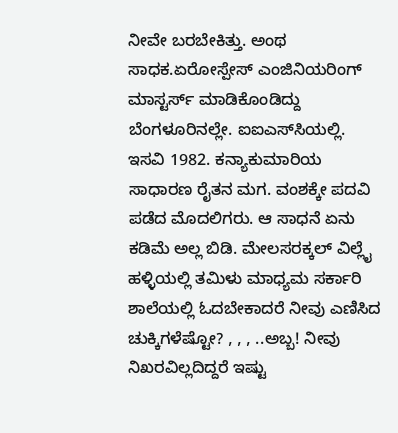ನೀವೇ ಬರಬೇಕಿತ್ತು. ಅಂಥ ಸಾಧಕ.ಏರೋಸ್ಪೇಸ್ ಎಂಜಿನಿಯರಿಂಗ್ ಮಾಸ್ಟರ್ಸ್ ಮಾಡಿಕೊಂಡಿದ್ದು ಬೆಂಗಳೂರಿನಲ್ಲೇ. ಐಐಎಸ್‌ಸಿಯಲ್ಲಿ. ಇಸವಿ 1982. ಕನ್ಯಾಕುಮಾರಿಯ ಸಾಧಾರಣ ರೈತನ‌‌‌ ಮಗ. ವಂಶಕ್ಕೇ‌ ಪದವಿ ಪಡೆದ ಮೊದಲಿಗರು. ಆ ಸಾಧನೆ ಏನು ಕಡಿಮೆ ಅಲ್ಲ ಬಿಡಿ. ಮೇಲಸರಕ್ಕಲ್ ವಿಲ್ಲೈ ಹಳ್ಳಿಯಲ್ಲಿ ತಮಿಳು ಮಾಧ್ಯಮ ಸರ್ಕಾರಿ ಶಾಲೆಯಲ್ಲಿ ಓದಬೇಕಾದರೆ ನೀವು ಎಣಿಸಿದ ಚುಕ್ಕಿಗಳೆಷ್ಟೋ? , , , ..ಅಬ್ಬ! ನೀವು ನಿಖರವಿಲ್ಲದಿದ್ದರೆ ಇಷ್ಟು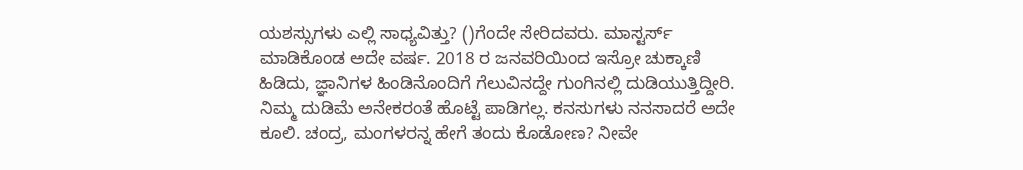ಯಶಸ್ಸುಗಳು ಎಲ್ಲಿ ಸಾಧ್ಯವಿತ್ತು? ()ಗೆಂದೇ ಸೇರಿದವರು. ಮಾಸ್ಟರ್ಸ್ ಮಾಡಿಕೊಂಡ ಅದೇ ವರ್ಷ. 2018 ರ ಜನವರಿಯಿಂದ ಇಸ್ರೋ ಚುಕ್ಕಾಣಿ ಹಿಡಿದು, ಜ್ಞಾನಿಗಳ ಹಿಂಡಿನೊಂದಿಗೆ ಗೆಲುವಿನದ್ದೇ ಗುಂಗಿನಲ್ಲಿ ದುಡಿಯುತ್ತಿದ್ದೀರಿ. ನಿಮ್ಮ ದುಡಿಮೆ‌ ಅನೇಕರಂತೆ ಹೊಟ್ಟೆ ಪಾಡಿಗಲ್ಲ. ಕನಸುಗಳು ನನಸಾದರೆ ಅದೇ‌ ಕೂಲಿ. ಚಂದ್ರ, ಮಂಗಳರನ್ನ ಹೇಗೆ ತಂದು ಕೊಡೋಣ? ನೀವೇ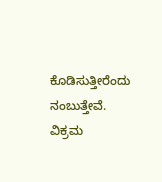ಕೊಡಿಸುತ್ತೀರೆಂದು ನಂಬುತ್ತೇವೆ. ವಿಕ್ರಮ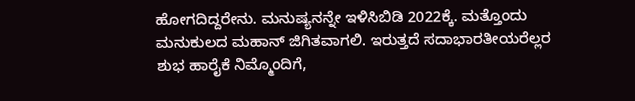ಹೋಗದಿದ್ದರೇನು. ಮನುಷ್ಯನನ್ನೇ ಇಳಿಸಿಬಿಡಿ 2022ಕ್ಕೆ. ಮತ್ತೊಂದು ಮನುಕುಲದ‌ ಮಹಾನ್ ಜಿಗಿತವಾಗಲಿ. ಇರುತ್ತದೆ ಸದಾಭಾರತೀಯರೆಲ್ಲರ ಶುಭ ಹಾರೈಕೆ ನಿಮ್ಮೊಂದಿಗೆ,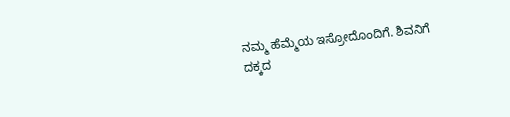ನಮ್ಮ ಹೆಮ್ಮೆಯ ಇಸ್ರೋದೊಂದಿಗೆ. ಶಿವನಿಗೆ ದಕ್ಕದ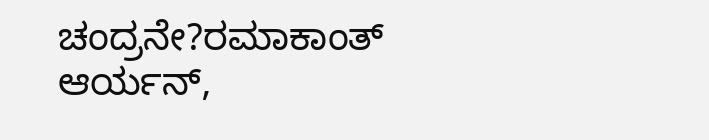ಚಂದ್ರನೇ?ರಮಾಕಾಂತ್ ಆರ್ಯನ್,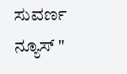ಸುವರ್ಣ ನ್ಯೂಸ್ "